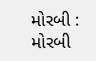મોરબી : મોરબી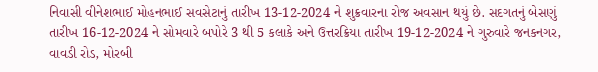નિવાસી વીનેશભાઈ મોહનભાઈ સવસેટાનું તારીખ 13-12-2024 ને શુક્રવારના રોજ અવસાન થયું છે. સદગતનું બેસણું તારીખ 16-12-2024 ને સોમવારે બપોરે 3 થી 5 કલાકે અને ઉત્તરક્રિયા તારીખ 19-12-2024 ને ગુરુવારે જનકનગર, વાવડી રોડ, મોરબી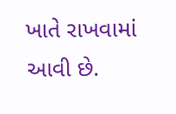ખાતે રાખવામાં આવી છે.